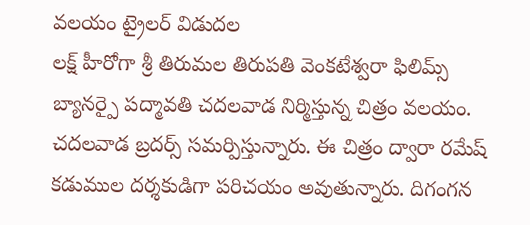వలయం ట్రైలర్ విడుదల
లక్ష్ హీరోగా శ్రీ తిరుమల తిరుపతి వెంకటేశ్వరా ఫిలిమ్స్ బ్యానర్పై పద్మావతి చదలవాడ నిర్మిస్తున్న చిత్రం వలయం. చదలవాడ బ్రదర్స్ సమర్పిస్తున్నారు. ఈ చిత్రం ద్వారా రమేష్ కడుముల దర్శకుడిగా పరిచయం అవుతున్నారు. దిగంగన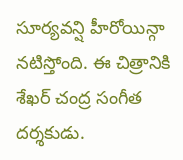సూర్యవన్షి హీరోయిన్గా నటిస్తోంది. ఈ చిత్రానికి శేఖర్ చంద్ర సంగీత దర్శకుడు.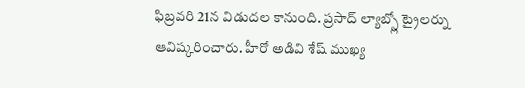ఫిబ్రవరి 21న విడుదల కానుంది. ప్రసాద్ ల్యాబ్స్లో ట్రైలర్ను ఆవిష్కరించారు. హీరో అడివి శేష్ ముఖ్య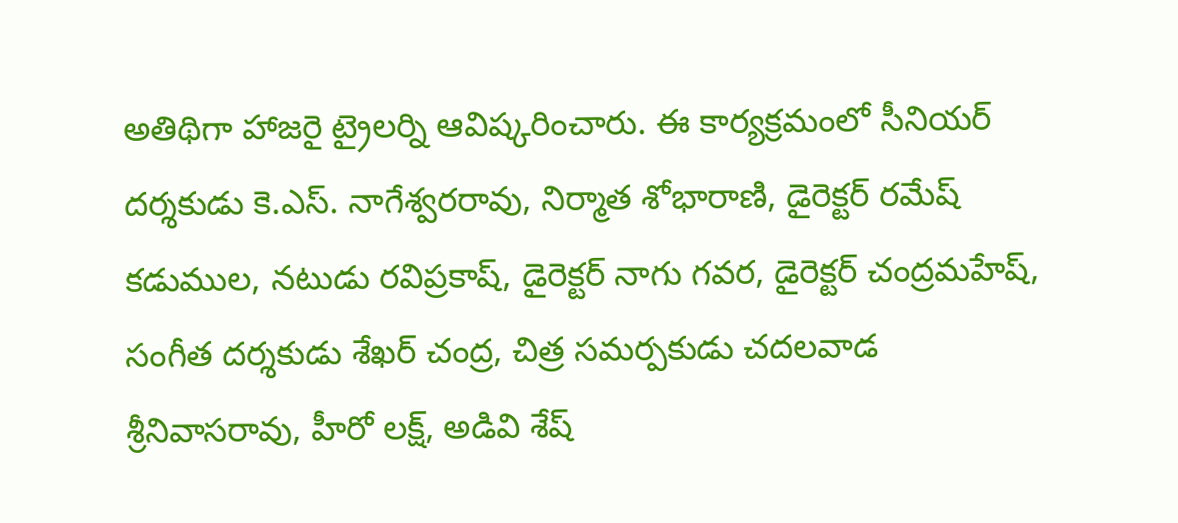అతిథిగా హాజరై ట్రైలర్ని ఆవిష్కరించారు. ఈ కార్యక్రమంలో సీనియర్ దర్శకుడు కె.ఎస్. నాగేశ్వరరావు, నిర్మాత శోభారాణి, డైరెక్టర్ రమేష్ కడుముల, నటుడు రవిప్రకాష్, డైరెక్టర్ నాగు గవర, డైరెక్టర్ చంద్రమహేష్, సంగీత దర్శకుడు శేఖర్ చంద్ర, చిత్ర సమర్పకుడు చదలవాడ శ్రీనివాసరావు, హీరో లక్ష్, అడివి శేష్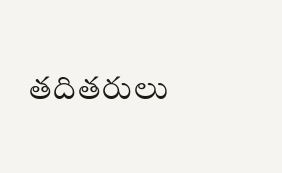తదితరులు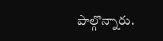పాల్గొన్నారు.